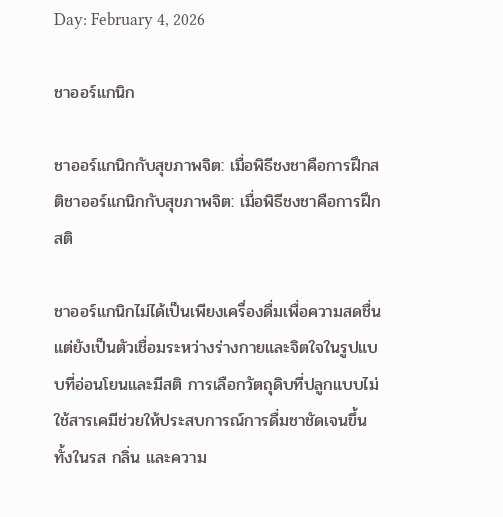Day: February 4, 2026

ชาออร์แกนิก

ชาออร์แกนิกกับสุขภาพจิต: เมื่อพิธีชงชาคือการฝึกสติชาออร์แกนิกกับสุขภาพจิต: เมื่อพิธีชงชาคือการฝึกสติ

ชาออร์แกนิกไม่ได้เป็นเพียงเครื่องดื่มเพื่อความสดชื่น แต่ยังเป็นตัวเชื่อมระหว่างร่างกายและจิตใจในรูปแบบที่อ่อนโยนและมีสติ การเลือกวัตถุดิบที่ปลูกแบบไม่ใช้สารเคมีช่วยให้ประสบการณ์การดื่มชาชัดเจนขึ้น ทั้งในรส กลิ่น และความ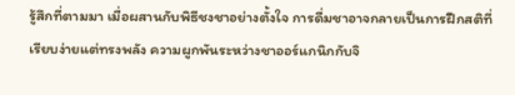รู้สึกที่ตามมา เมื่อผสานกับพิธีชงชาอย่างตั้งใจ การดื่มชาอาจกลายเป็นการฝึกสติที่เรียบง่ายแต่ทรงพลัง ความผูกพันระหว่างชาออร์แกนิกกับจิ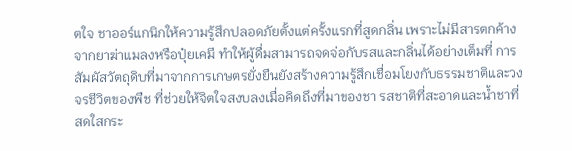ตใจ ชาออร์แกนิกให้ความรู้สึกปลอดภัยตั้งแต่ครั้งแรกที่สูดกลิ่น เพราะไม่มีสารตกค้างจากยาฆ่าแมลงหรือปุ๋ยเคมี ทำให้ผู้ดื่มสามารถจดจ่อกับรสและกลิ่นได้อย่างเต็มที่ การสัมผัสวัตถุดิบที่มาจากการเกษตรยั่งยืนยังสร้างความรู้สึกเชื่อมโยงกับธรรมชาติและวงจรชีวิตของพืช ที่ช่วยให้จิตใจสงบลงเมื่อคิดถึงที่มาของชา รสชาติที่สะอาดและน้ำชาที่สดใสกระ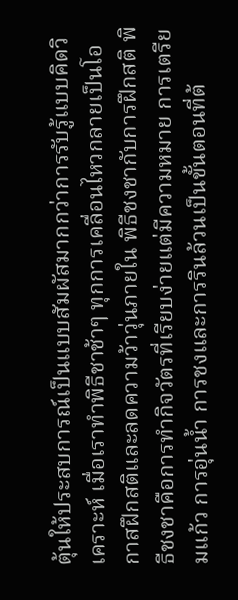ตุ้นให้ประสบการณ์เป็นแบบสัมผัสมากกว่าการรับรู้แบบคิดวิเคราะห์ เมื่อเราทำพิธีชาช้าๆ ทุกการเคลื่อนไหวกลายเป็นโอกาสฝึกสติและลดความว้าวุ่นภายใน พิธีชงชากับการฝึกสติ พิธีชงชาคือการทำกิจวัตรที่เรียบง่ายแต่มีความหมาย การเตรียมแก้ว การอุ่นน้ำ การชงและการรินล้วนเป็นขั้นตอนที่ต้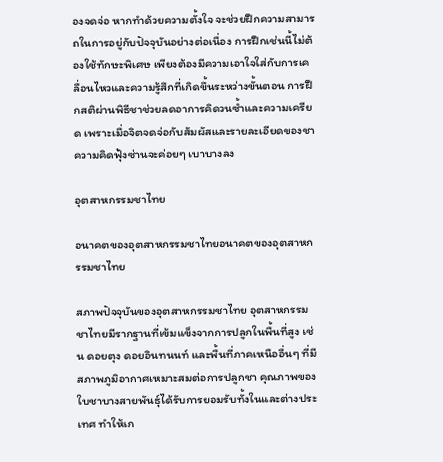องจดจ่อ หากทำด้วยความตั้งใจ จะช่วยฝึกความสามารถในการอยู่กับปัจจุบันอย่างต่อเนื่อง การฝึกเช่นนี้ไม่ต้องใช้ทักษะพิเศษ เพียงต้องมีความเอาใจใส่กับการเคลื่อนไหวและความรู้สึกที่เกิดขึ้นระหว่างขั้นตอน การฝึกสติผ่านพิธีชาช่วยลดอาการคิดวนซ้ำและความเครียด เพราะเมื่อจิตจดจ่อกับสัมผัสและรายละเอียดของชา ความคิดฟุ้งซ่านจะค่อยๆ เบาบางลง

อุตสาหกรรมชาไทย

อนาคตของอุตสาหกรรมชาไทยอนาคตของอุตสาหกรรมชาไทย

สภาพปัจจุบันของอุตสาหกรรมชาไทย อุตสาหกรรมชาไทยมีรากฐานที่เข้มแข็งจากการปลูกในพื้นที่สูง เช่น ดอยตุง ดอยอินทนนท์ และพื้นที่ภาคเหนืออื่นๆ ที่มีสภาพภูมิอากาศเหมาะสมต่อการปลูกชา คุณภาพของใบชาบางสายพันธุ์ได้รับการยอมรับทั้งในและต่างประเทศ ทำให้เก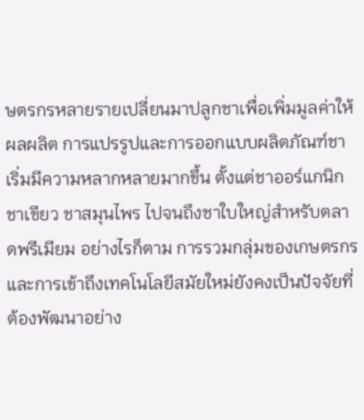ษตรกรหลายรายเปลี่ยนมาปลูกชาเพื่อเพิ่มมูลค่าให้ผลผลิต การแปรรูปและการออกแบบผลิตภัณฑ์ชาเริ่มมีความหลากหลายมากขึ้น ตั้งแต่ชาออร์แกนิก ชาเขียว ชาสมุนไพร ไปจนถึงชาใบใหญ่สำหรับตลาดพรีเมียม อย่างไรก็ตาม การรวมกลุ่มของเกษตรกรและการเข้าถึงเทคโนโลยีสมัยใหม่ยังคงเป็นปัจจัยที่ต้องพัฒนาอย่าง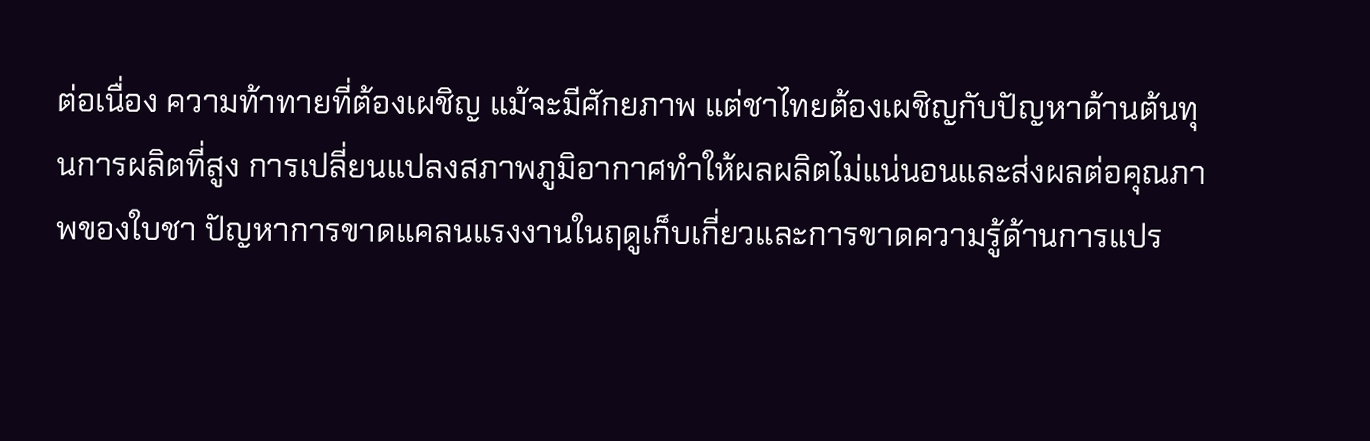ต่อเนื่อง ความท้าทายที่ต้องเผชิญ แม้จะมีศักยภาพ แต่ชาไทยต้องเผชิญกับปัญหาด้านต้นทุนการผลิตที่สูง การเปลี่ยนแปลงสภาพภูมิอากาศทำให้ผลผลิตไม่แน่นอนและส่งผลต่อคุณภาพของใบชา ปัญหาการขาดแคลนแรงงานในฤดูเก็บเกี่ยวและการขาดความรู้ด้านการแปร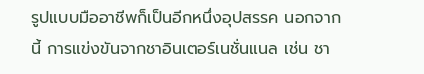รูปแบบมืออาชีพก็เป็นอีกหนึ่งอุปสรรค นอกจากนี้ การแข่งขันจากชาอินเตอร์เนชั่นแนล เช่น ชา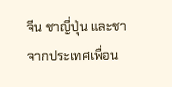จีน ชาญี่ปุ่น และชาจากประเทศเพื่อน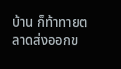บ้าน ก็ท้าทายตลาดส่งออกข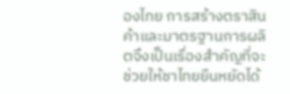องไทย การสร้างตราสินค้าและมาตรฐานการผลิตจึงเป็นเรื่องสำคัญที่จะช่วยให้ชาไทยยืนหยัดได้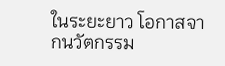ในระยะยาว โอกาสจากนวัตกรรม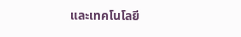และเทคโนโลยี